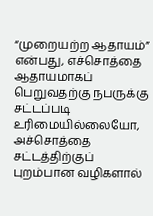“முறையற்ற ஆதாயம்” என்பது, எச்சொத்தை ஆதாயமாகப் பெறுவதற்கு நபருக்கு சட்டப்படி உரிமையில்லையோ, அச்சொத்தை சட்டத்திற்குப் புறம்பான வழிகளால்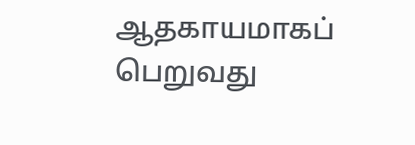ஆதகாயமாகப் பெறுவது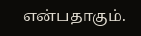என்பதாகும்.